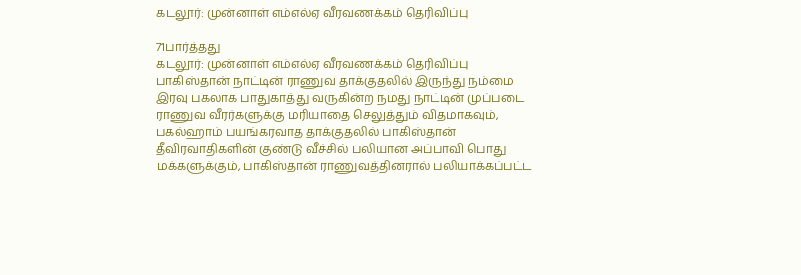கடலூர்: முன்னாள் எம்எல்ஏ வீரவணக்கம் தெரிவிப்பு

71பார்த்தது
கடலூர்: முன்னாள் எம்எல்ஏ வீரவணக்கம் தெரிவிப்பு
பாகிஸ்தான் நாட்டின் ராணுவ தாக்குதலில் இருந்து நம்மை இரவு பகலாக பாதுகாத்து வருகின்ற நமது நாட்டின் முப்படை ராணுவ வீரர்களுக்கு மரியாதை செலுத்தும் விதமாகவும், பகல்ஹாம் பயங்கரவாத தாக்குதலில் பாகிஸ்தான் தீவிரவாதிகளின் குண்டு வீச்சில் பலியான அப்பாவி பொது மக்களுக்கும், பாகிஸ்தான் ராணுவத்தினரால் பலியாக்கப்பட்ட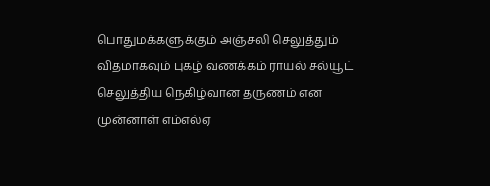பொதுமக்களுக்கும் அஞ்சலி செலுத்தும் விதமாகவும் புகழ் வணக்கம் ராயல் சல்யூட் செலுத்திய நெகிழ்வான தருணம் என முன்னாள் எம்எல்ஏ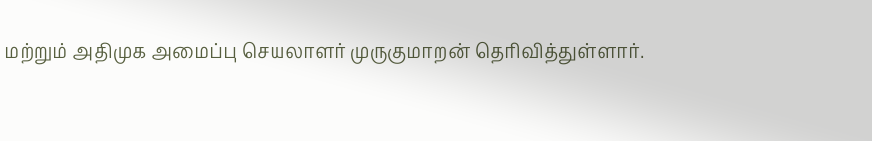மற்றும் அதிமுக அமைப்பு செயலாளர் முருகுமாறன் தெரிவித்துள்ளார்.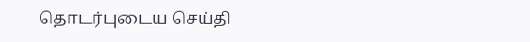தொடர்புடைய செய்தி